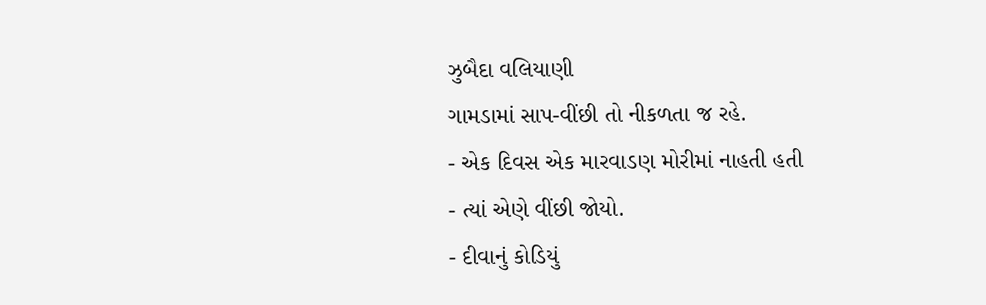ઝુબૈદા વલિયાણી
ગામડામાં સાપ-વીંછી તો નીકળતા જ રહે.
- એક દિવસ એક મારવાડણ મોરીમાં નાહતી હતી
- ત્યાં એણે વીંછી જોયો.
- દીવાનું કોડિયું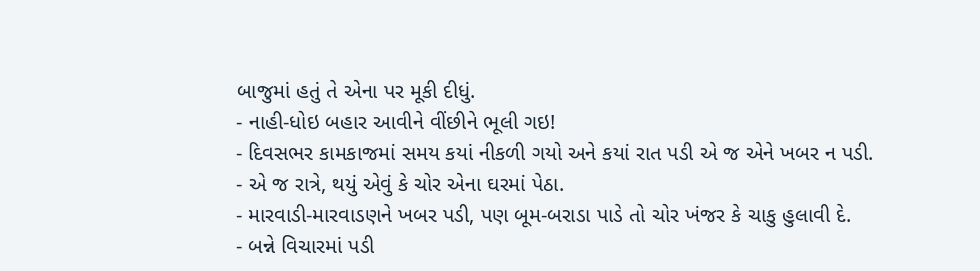બાજુમાં હતું તે એના પર મૂકી દીધું.
- નાહી-ધોઇ બહાર આવીને વીંછીને ભૂલી ગઇ!
- દિવસભર કામકાજમાં સમય કયાં નીકળી ગયો અને કયાં રાત પડી એ જ એને ખબર ન પડી.
- એ જ રાત્રે, થયું એવું કે ચોર એના ઘરમાં પેઠા.
- મારવાડી-મારવાડણને ખબર પડી, પણ બૂમ-બરાડા પાડે તો ચોર ખંજર કે ચાકુ હુલાવી દે.
- બન્ને વિચારમાં પડી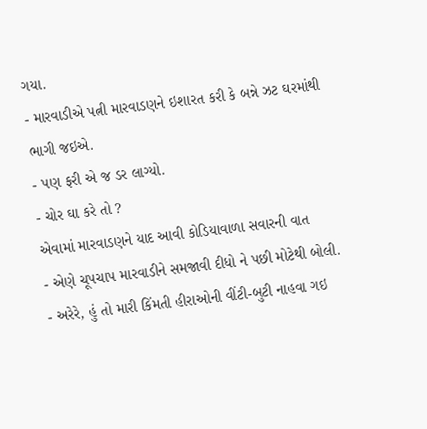ગયા.
- મારવાડીએ પત્ની મારવાડણને ઇશારત કરી કે બન્ને ઝટ ઘરમાંથી ભાગી જઇએ.
- પણ ફરી એ જ ડર લાગ્યો.
- ચોર ઘા કરે તો ?
એવામાં મારવાડણને યાદ આવી કોડિયાવાળા સવારની વાત
- એણે ચૂપચાપ મારવાડીને સમજાવી દીધો ને પછી મોટેથી બોલી.
- અરેરે, હું તો મારી કિંમતી હીરાઓની વીંટી-બુટી નાહવા ગઇ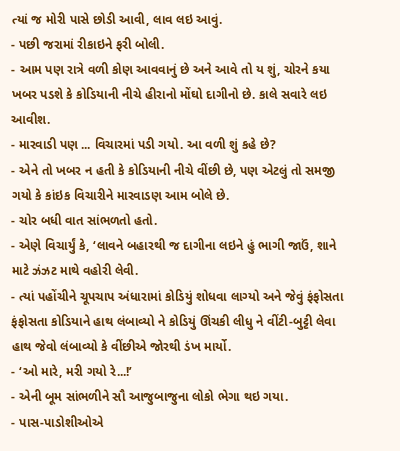ત્યાં જ મોરી પાસે છોડી આવી, લાવ લઇ આવું.
- પછી જરામાં રીકાઇને ફરી બોલી.
- આમ પણ રાત્રે વળી કોણ આવવાનું છે અને આવે તો ય શું, ચોરને કયા ખબર પડશે કે કોડિયાની નીચે હીરાનો મોંઘો દાગીનો છે. કાલે સવારે લઇ આવીશ.
- મારવાડી પણ ... વિચારમાં પડી ગયો. આ વળી શું કહે છે?
- એને તો ખબર ન હતી કે કોડિયાની નીચે વીંછી છે, પણ એટલું તો સમજી ગયો કે કાંઇક વિચારીને મારવાડણ આમ બોલે છે.
- ચોર બધી વાત સાંભળતો હતો.
- એણે વિચાર્યું કે, ‘લાવને બહારથી જ દાગીના લઇને હું ભાગી જાઉં, શાને માટે ઝંઝટ માથે વહોરી લેવી.
- ત્યાં પહોંચીને ચૂપચાપ અંધારામાં કોડિયું શોધવા લાગ્યો અને જેવું ફંફોસતા ફંફોસતા કોડિયાને હાથ લંબાવ્યો ને કોડિયું ઊંચકી લીધુ ને વીંટી-બુટ્ટી લેવા હાથ જેવો લંબાવ્યો કે વીંછીએ જોરથી ડંખ માર્યો.
- ‘ઓ મારે, મરી ગયો રે...!’
- એની બૂમ સાંભળીને સૌ આજુબાજુના લોકો ભેગા થઇ ગયા.
- પાસ-પાડોશીઓએ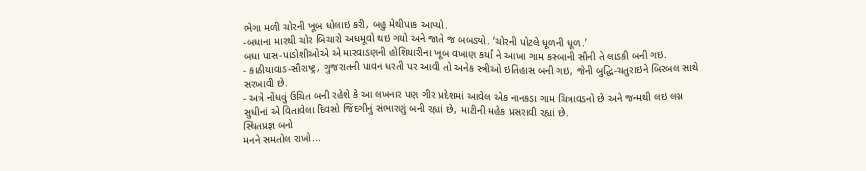ભેગા મળી ચોરની ખૂબ ધોલાઇ કરી, બહુ મેથીપાક આપ્યો.
-બધાના મારથી ચોર બિચારો અધમૂવો થઇ ગયો અને જાતે જ બબડ્યો. ‘ચોરની પોટલે ધૂળની ધૂળ.’
બધા પાસ-પાડોશીઓએ એ મારવાડણની હોશિયારીના ખૂબ વખાણ કર્યાં ને આખા ગામ કસ્બાની સૌની તે લાડકી બની ગઇ.
- કાઠીયાવાડ-સૌરાષ્ટ્ર, ગુજરાતની પાવન ધરતી પર આવી તો અનેક સ્ત્રીઓ ઇતિહાસ બની ગઇ, જેની બુદ્ધિ-ચતુરાઇને બિરબલ સાથે સરખાવી છે.
- અત્રે નોંધવું ઉચિત બની રહેશે કે આ લખનાર પણ ગીર પ્રદેશમાં આવેલ એક નાનકડા ગામ ચિત્રાવડનો છે અને જન્મથી લઇ લગ્ન સુધીનાં એ વિતાવેલા દિવસો જિંદગીનું સંભારણું બની રહ્યાં છે, માટીની મહેક પ્રસરાવી રહ્યાં છે.
સ્થિતપ્રજ્ઞ બનો
મનને સમતોલ રાખો...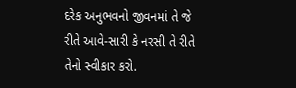દરેક અનુભવનો જીવનમાં તે જે રીતે આવે-સારી કે નરસી તે રીતે તેનો સ્વીકાર કરો.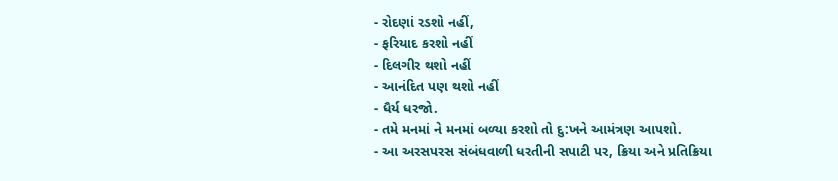- રોદણાં રડશો નહીં,
- ફરિયાદ કરશો નહીં
- દિલગીર થશો નહીં
- આનંદિત પણ થશો નહીં
- ધૈર્ય ધરજો.
- તમે મનમાં ને મનમાં બળ્યા કરશો તો દુ:ખને આમંત્રણ આપશો.
- આ અરસપરસ સંબંધવાળી ધરતીની સપાટી પર, ક્રિયા અને પ્રતિક્રિયા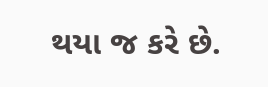થયા જ કરે છે.